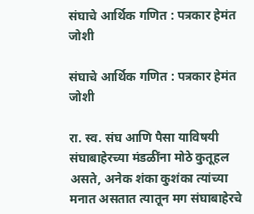संघाचे आर्थिक गणित : पत्रकार हेमंत जोशी

संघाचे आर्थिक गणित : पत्रकार हेमंत जोशी

रा. स्व. संघ आणि पैसा याविषयी संघाबाहेरच्या मंडळींना मोठे कुतूहल असते, अनेक शंका कुशंका त्यांच्या मनात असतात त्यातून मग संघाबाहेरचे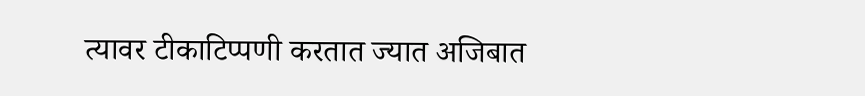त्यावर टीकाटिप्पणी करतात ज्यात अजिबात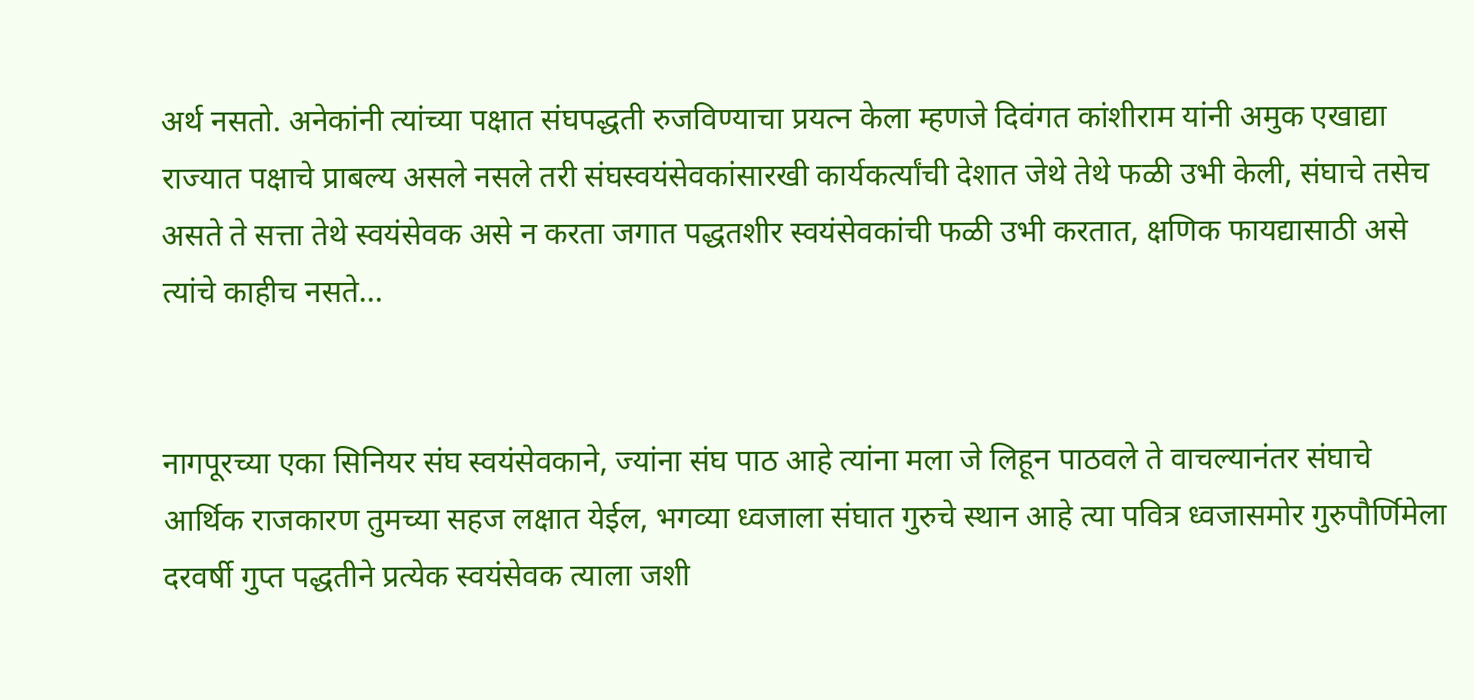अर्थ नसतो. अनेकांनी त्यांच्या पक्षात संघपद्धती रुजविण्याचा प्रयत्न केला म्हणजे दिवंगत कांशीराम यांनी अमुक एखाद्या राज्यात पक्षाचे प्राबल्य असले नसले तरी संघस्वयंसेवकांसारखी कार्यकर्त्यांची देशात जेथे तेथे फळी उभी केली, संघाचे तसेच असते ते सत्ता तेथे स्वयंसेवक असे न करता जगात पद्धतशीर स्वयंसेवकांची फळी उभी करतात, क्षणिक फायद्यासाठी असे त्यांचे काहीच नसते…


नागपूरच्या एका सिनियर संघ स्वयंसेवकाने, ज्यांना संघ पाठ आहे त्यांना मला जे लिहून पाठवले ते वाचल्यानंतर संघाचे आर्थिक राजकारण तुमच्या सहज लक्षात येईल, भगव्या ध्वजाला संघात गुरुचे स्थान आहे त्या पवित्र ध्वजासमोर गुरुपौर्णिमेला दरवर्षी गुप्त पद्धतीने प्रत्येक स्वयंसेवक त्याला जशी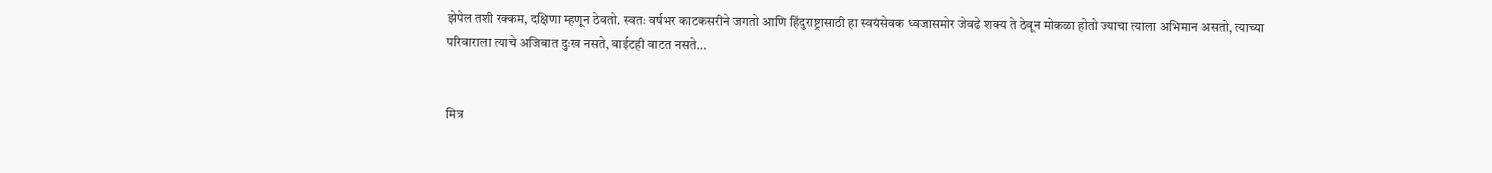झेपेल तशी रक्कम, दक्षिणा म्हणून ठेवतो. स्वतः वर्षभर काटकसरीने जगतो आणि हिंदुराष्ट्रासाठी हा स्वयंसेवक ध्वजासमोर जेवढे शक्य ते ठेवून मोकळा होतो ज्याचा त्याला अभिमान असतो, त्याच्या परिवाराला त्याचे अजिबात दुःख नसते, वाईटही वाटत नसते…


मित्र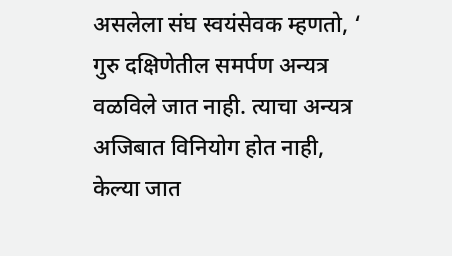असलेला संघ स्वयंसेवक म्हणतो, ‘ गुरु दक्षिणेतील समर्पण अन्यत्र वळविले जात नाही. त्याचा अन्यत्र अजिबात विनियोग होत नाही, केल्या जात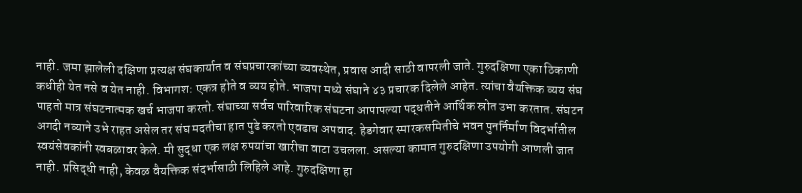नाही. जमा झालेली दक्षिणा प्रत्यक्ष संघकार्यात व संघप्रचारकांच्या व्यवस्थेत, प्रवास आदी साठी वापरली जाते. गुरुदक्षिणा एका ठिकाणी कधीही येत नसे व येत नाही. विभागश: एकत्र होते व व्यय होते. भाजपा मध्ये संघाने ४३ प्रचारक दिलेले आहेत. त्यांचा वैयक्तिक व्यय संघ पाहतो मात्र संघटनात्मक खर्च भाजपा करतो. संघाच्या सर्वच पारिवारिक संघटना आपापल्या पद्धतीने आर्थिक स्रोत उभा करतात. संघटन अगदी नव्याने उभे राहत असेल तर संघ मदतीचा हात पुढे करतो एवढाच अपवाद. हेडगेवार स्मारकसमितीचे भवन पुनर्निर्माण विदर्भातील स्वयंसेवकांनी स्वबळावर केले. मी सुद्धा एक लक्ष रुपयांचा खारीचा वाटा उचलला. असल्या कामात गुरुदक्षिणा उपयोगी आणली जात नाही. प्रसिद्धी नाही, केवळ वैयक्तिक संदर्भासाठी लिहिले आहे. गुरुदक्षिणा हा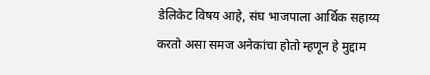डेलिकेट विषय आहे, संघ भाजपाला आर्थिक सहाय्य करतो असा समज अनेकांचा होतो म्हणून हे मुद्दाम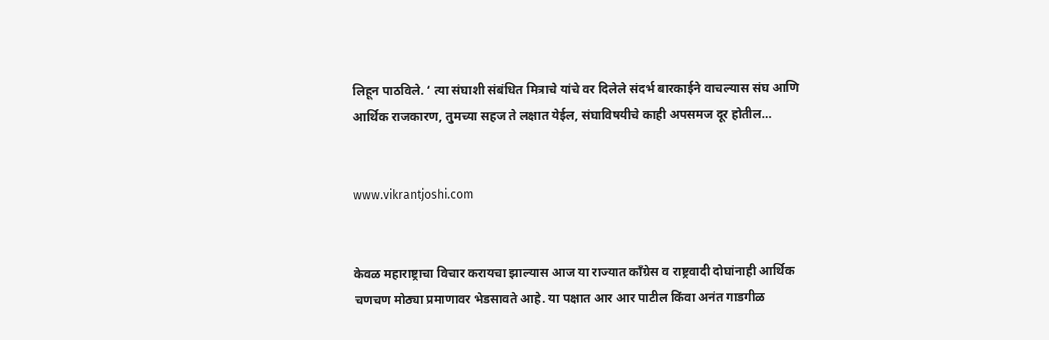लिहून पाठविले. ‘ त्या संघाशी संबंधित मित्राचे यांचे वर दिलेले संदर्भ बारकाईने वाचल्यास संघ आणि आर्थिक राजकारण, तुमच्या सहज ते लक्षात येईल, संघाविषयीचे काही अपसमज दूर होतील…


www.vikrantjoshi.com


केवळ महाराष्ट्राचा विचार करायचा झाल्यास आज या राज्यात काँग्रेस व राष्ट्रवादी दोघांनाही आर्थिक चणचण मोठ्या प्रमाणावर भेडसावते आहे. या पक्षात आर आर पाटील किंवा अनंत गाडगीळ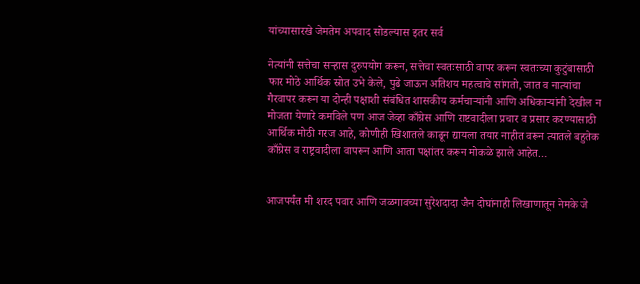यांच्यासारखे जेमतेम अपवाद सोडल्यास इतर सर्व

नेत्यांनी सत्तेचा सऱ्हास दुरुपयोग करून, सत्तेचा स्वतःसाठी वापर करून स्वतःच्या कुटुंबासाठी फार मोठे आर्थिक स्रोत उभे केले, पुढे जाऊन अतिशय महत्वाचे सांगतो, जात व नात्यांचा गैरवापर करून या दोन्ही पक्षाशी संबंधित शासकीय कर्मचाऱ्यांनी आणि अधिकाऱ्यांनी देखील न मोजता येणारे कमविले पण आज जेव्हा काँग्रेस आणि राष्टवादीला प्रचार व प्रसार करण्यासाठी आर्थिक मोठी गरज आहे, कोणीही खिशातले काढून द्यायला तयार नाहीत वरून त्यातले बहुतेक काँग्रेस व राष्ट्रवादीला वापरून आणि आता पक्षांतर करून मोकळे झाले आहेत…


आजपर्यंत मी शरद पवार आणि जळगावच्या सुरेशदादा जैन दोघांनाही लिखाणातून नेमके जे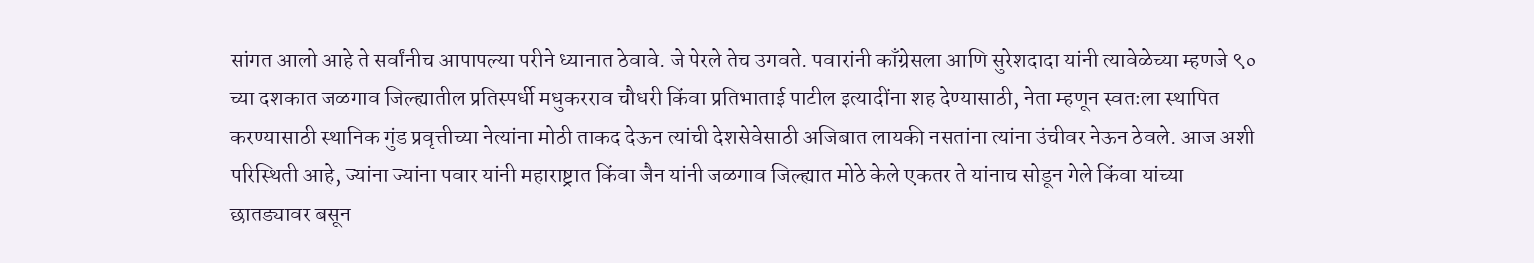सांगत आलो आहे ते सर्वांनीच आपापल्या परीने ध्यानात ठेवावे. जे पेरले तेच उगवते. पवारांनी काँग्रेसला आणि सुरेशदादा यांनी त्यावेळेच्या म्हणजे ९० च्या दशकात जळगाव जिल्ह्यातील प्रतिस्पर्धी मधुकरराव चौधरी किंवा प्रतिभाताई पाटील इत्यादींना शह देण्यासाठी, नेता म्हणून स्वतःला स्थापित करण्यासाठी स्थानिक गुंड प्रवृत्तीच्या नेत्यांना मोठी ताकद देऊन त्यांची देशसेवेसाठी अजिबात लायकी नसतांना त्यांना उंचीवर नेऊन ठेवले. आज अशी परिस्थिती आहे, ज्यांना ज्यांना पवार यांनी महाराष्ट्रात किंवा जैन यांनी जळगाव जिल्ह्यात मोठे केले एकतर ते यांनाच सोडून गेले किंवा यांच्या छातड्यावर बसून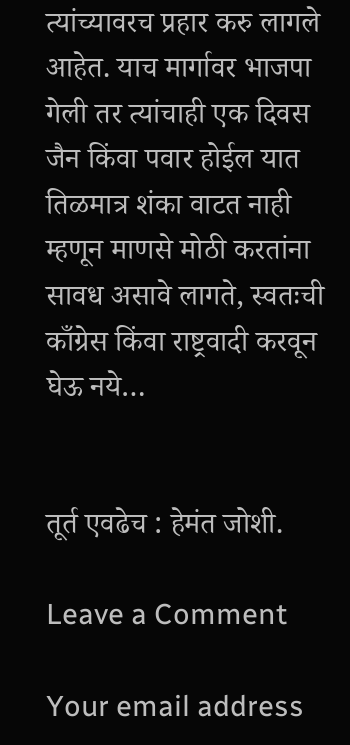त्यांच्यावरच प्रहार करु लागले आहेत. याच मार्गावर भाजपा गेली तर त्यांचाही एक दिवस जैन किंवा पवार होईल यात तिळमात्र शंका वाटत नाही म्हणून माणसे मोठी करतांना सावध असावे लागते, स्वतःची काँग्रेस किंवा राष्ट्रवादी करवून घेऊ नये…


तूर्त एवढेच : हेमंत जोशी.

Leave a Comment

Your email address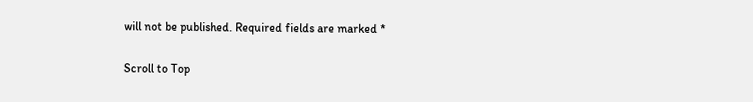will not be published. Required fields are marked *

Scroll to Top